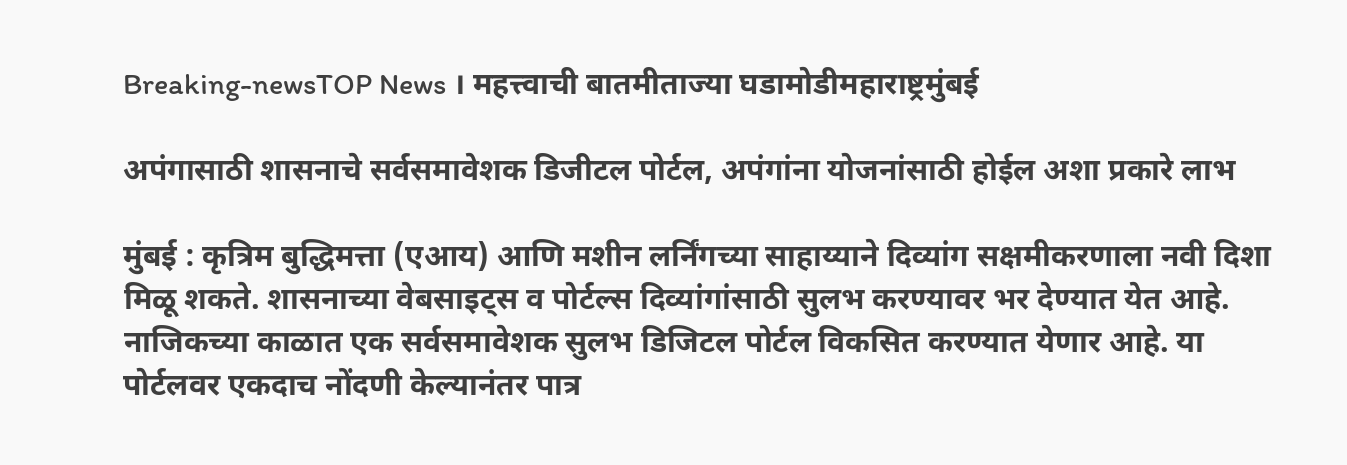Breaking-newsTOP News । महत्त्वाची बातमीताज्या घडामोडीमहाराष्ट्रमुंबई

अपंगासाठी शासनाचे सर्वसमावेशक डिजीटल पोर्टल, अपंगांना योजनांसाठी होईल अशा प्रकारे लाभ

मुंबई : कृत्रिम बुद्धिमत्ता (एआय) आणि मशीन लर्निंगच्या साहाय्याने दिव्यांग सक्षमीकरणाला नवी दिशा मिळू शकते. शासनाच्या वेबसाइट्स व पोर्टल्स दिव्यांगांसाठी सुलभ करण्यावर भर देण्यात येत आहे. नाजिकच्या काळात एक सर्वसमावेशक सुलभ डिजिटल पोर्टल विकसित करण्यात येणार आहे. या पोर्टलवर एकदाच नोंदणी केल्यानंतर पात्र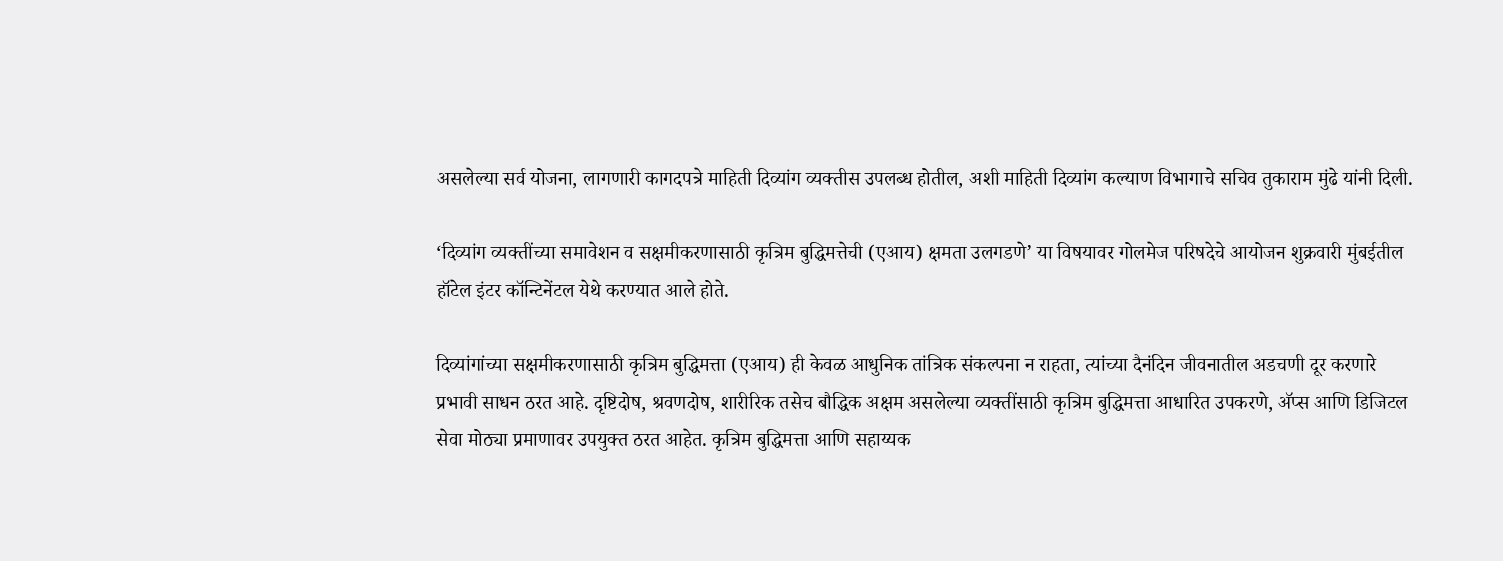असलेल्या सर्व योजना, लागणारी कागदपत्रे माहिती दिव्यांग व्यक्तीस उपलब्ध होतील, अशी माहिती दिव्यांग कल्याण विभागाचे सचिव तुकाराम मुंढे यांनी दिली.

‘दिव्यांग व्यक्तींच्या समावेशन व सक्षमीकरणासाठी कृत्रिम बुद्धिमत्तेची (एआय) क्षमता उलगडणे’ या विषयावर गोलमेज परिषदेचे आयोजन शुक्रवारी मुंबईतील हॉटेल इंटर कॉन्टिनेंटल येथे करण्यात आले होते.

दिव्यांगांच्या सक्षमीकरणासाठी कृत्रिम बुद्धिमत्ता (एआय) ही केवळ आधुनिक तांत्रिक संकल्पना न राहता, त्यांच्या दैनंदिन जीवनातील अडचणी दूर करणारे प्रभावी साधन ठरत आहे. दृष्टिदोष, श्रवणदोष, शारीरिक तसेच बौद्धिक अक्षम असलेल्या व्यक्तींसाठी कृत्रिम बुद्धिमत्ता आधारित उपकरणे, अ‍ॅप्स आणि डिजिटल सेवा मोठ्या प्रमाणावर उपयुक्त ठरत आहेत. कृत्रिम बुद्धिमत्ता आणि सहाय्यक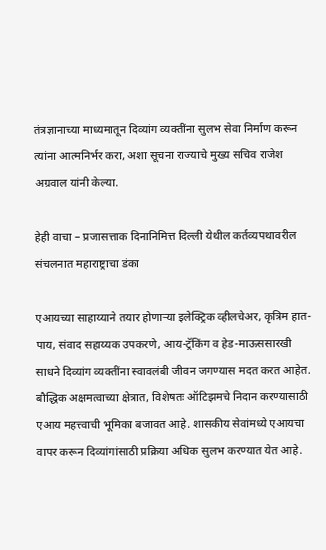तंत्रज्ञानाच्या माध्यमातून दिव्यांग व्यक्तींना सुलभ सेवा निर्माण करून त्यांना आत्मनिर्भर करा, अशा सूचना राज्याचे मुख्य सचिव राजेश अग्रवाल यांनी केल्या.

हेही वाचा – प्रजासत्ताक दिनानिमित्त दिल्ली येथील कर्तव्यपथावरील संचलनात महाराष्ट्राचा डंका

एआयच्या साहाय्याने तयार होणाऱ्या इलेक्ट्रिक व्हीलचेअर, कृत्रिम हात-पाय, संवाद सहाय्यक उपकरणे, आय-ट्रॅकिंग व हेड-माऊससारखी साधने दिव्यांग व्यक्तींना स्वावलंबी जीवन जगण्यास मदत करत आहेत. बौद्धिक अक्षमत्वाच्या क्षेत्रात, विशेषतः ऑटिझमचे निदान करण्यासाठी एआय महत्त्वाची भूमिका बजावत आहे. शासकीय सेवांमध्ये एआयचा वापर करून दिव्यांगांसाठी प्रक्रिया अधिक सुलभ करण्यात येत आहे.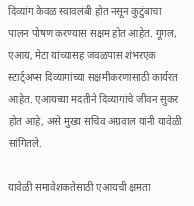दिव्यांग केवळ स्वावलंबी होत नसून कुटुंबाचा पालन पोषण करण्यास सक्षम होत आहेत. गूगल, एआय, मेटा यांच्यासह जवळपास शंभरएक स्टार्ट्अप्स दिव्यागांच्या सक्षमीकरणासाठी कार्यरत आहेत. एआयच्या मदतीने दिव्यागांचे जीवन सुकर होत आहे, असे मुख्य सचिव अग्रवाल यांनी यावेळी सांगितले.

यावेळी समावेशकतेसाठी एआयची क्षमता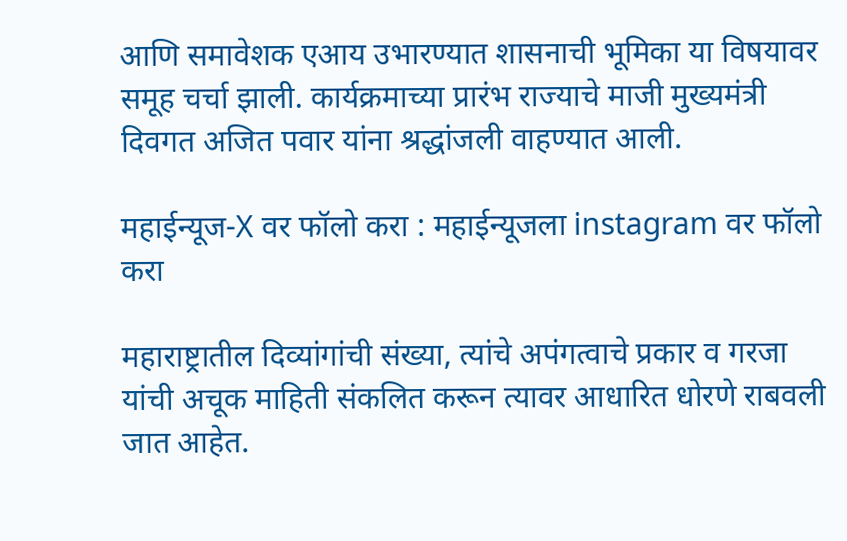आणि समावेशक एआय उभारण्यात शासनाची भूमिका या विषयावर समूह चर्चा झाली. कार्यक्रमाच्या प्रारंभ राज्याचे माजी मुख्यमंत्री दिवगत अजित पवार यांना श्रद्धांजली वाहण्यात आली.

महाईन्यूज-X वर फॉलो करा : महाईन्यूजला instagram वर फॉलो करा

महाराष्ट्रातील दिव्यांगांची संख्या, त्यांचे अपंगत्वाचे प्रकार व गरजा यांची अचूक माहिती संकलित करून त्यावर आधारित धोरणे राबवली जात आहेत.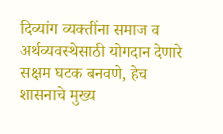दिव्यांग व्यक्तींना समाज व अर्थव्यवस्थेसाठी योगदान देणारे सक्षम घटक बनवणे, हेच शासनाचे मुख्य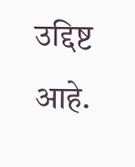उद्दिष्ट आहे.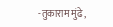-तुकाराम मुंढे,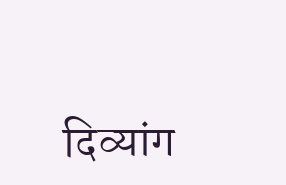दिव्यांग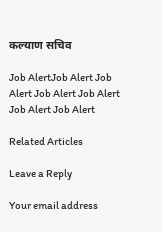कल्याण सचिव

Job AlertJob Alert Job Alert Job Alert Job Alert Job Alert Job Alert

Related Articles

Leave a Reply

Your email address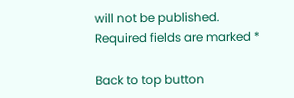will not be published. Required fields are marked *

Back to top button